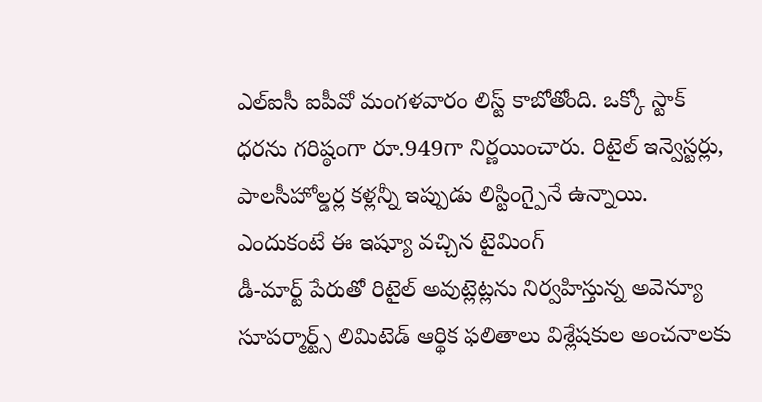ఎల్ఐసీ ఐపీవో మంగళవారం లిస్ట్ కాబోతోంది. ఒక్కో స్టాక్ ధరను గరిష్ఠంగా రూ.949గా నిర్ణయించారు. రిటైల్ ఇన్వెస్టర్లు, పాలసీహోల్డర్ల కళ్లన్నీ ఇప్పుడు లిస్టింగ్పైనే ఉన్నాయి. ఎందుకంటే ఈ ఇష్యూ వచ్చిన టైమింగ్
డీ-మార్ట్ పేరుతో రిటైల్ అవుట్లెట్లను నిర్వహిస్తున్న అవెన్యూ సూపర్మార్ట్స్ లిమిటెడ్ ఆర్థిక ఫలితాలు విశ్లేషకుల అంచనాలకు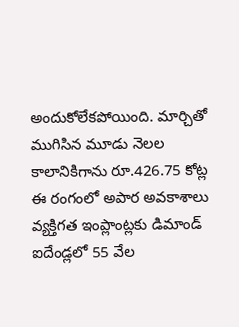అందుకోలేకపోయింది. మార్చితో ముగిసిన మూడు నెలల కాలానికిగాను రూ.426.75 కోట్ల
ఈ రంగంలో అపార అవకాశాలు వ్యక్తిగత ఇంప్లాంట్లకు డిమాండ్ ఐదేండ్లలో 55 వేల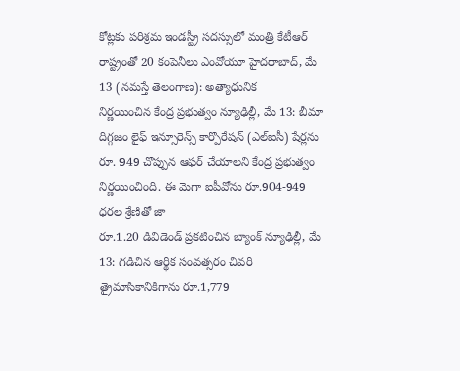కోట్లకు పరిశ్రమ ఇండస్ట్రీ సదస్సులో మంత్రి కేటీఆర్ రాష్ట్రంతో 20 కంపెనీలు ఎంవోయూ హైదరాబాద్, మే 13 (నమస్తే తెలంగాణ): అత్యాధునిక
నిర్ణయించిన కేంద్ర ప్రభుత్వం న్యూఢిల్లీ, మే 13: బీమా దిగ్గజం లైఫ్ ఇన్సూరెన్స్ కార్పొరేషన్ (ఎల్ఐసీ) షేర్లను రూ. 949 చొప్పున ఆఫర్ చేయాలని కేంద్ర ప్రభుత్వం నిర్ణయించింది. ఈ మెగా ఐపీవోను రూ.904-949 ధరల శ్రేణితో జా
రూ.1.20 డివిడెండ్ ప్రకటించిన బ్యాంక్ న్యూఢిల్లీ, మే 13: గడిచిన ఆర్థిక సంవత్సరం చివరి త్రైమాసికానికిగాను రూ.1,779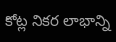కోట్ల నికర లాభాన్ని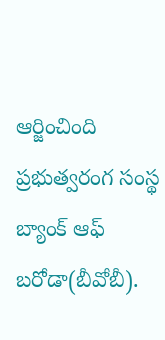ఆర్జించింది ప్రభుత్వరంగ సంస్థ బ్యాంక్ ఆఫ్ బరోడా(బీవోబీ).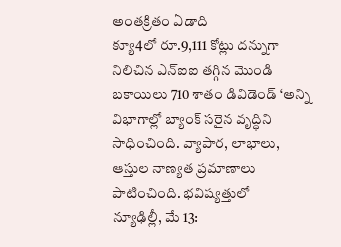అంతక్రితం ఏడాది
క్యూ4లో రూ.9,111 కోట్లు దన్నుగా నిలిచిన ఎన్ఐఐ తగ్గిన మొండి బకాయిలు 710 శాతం డివిడెండ్ ‘అన్ని విభాగాల్లో బ్యాంక్ సరైన వృద్ధిని సాధించింది. వ్యాపార, లాభాలు, ఆస్తుల నాణ్యత ప్రమాణాలు పాటించింది. భవిష్యత్తులో
న్యూఢిల్లీ, మే 13: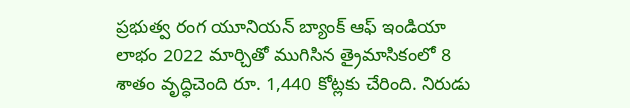ప్రభుత్వ రంగ యూనియన్ బ్యాంక్ ఆఫ్ ఇండియా లాభం 2022 మార్చితో ముగిసిన త్రైమాసికంలో 8 శాతం వృద్ధిచెంది రూ. 1,440 కోట్లకు చేరింది. నిరుడు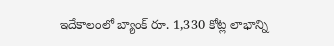ఇదేకాలంలో బ్యాంక్ రూ. 1,330 కోట్ల లాభాన్ని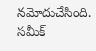నమోదుచేసింది. సమీక్